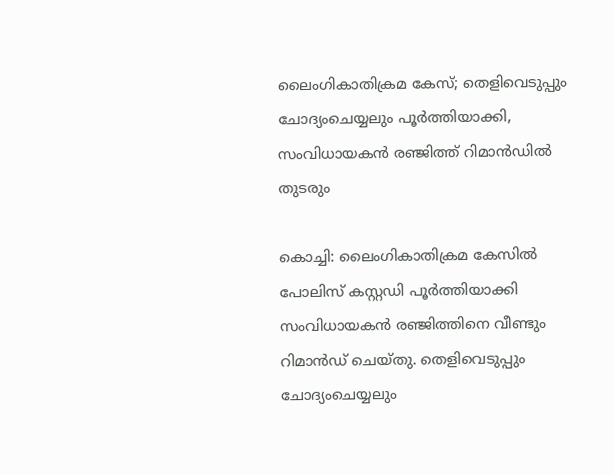ലൈംഗികാതിക്രമ കേസ്; തെളിവെടുപ്പും ചോദ്യംചെയ്യലും പൂര്‍ത്തിയാക്കി, സംവിധായകന്‍ രഞ്ജിത്ത് റിമാന്‍ഡില്‍ തുടരും

കൊച്ചി: ലൈംഗികാതിക്രമ കേസില്‍ പോലിസ് കസ്റ്റഡി പൂര്‍ത്തിയാക്കി സംവിധായകന്‍ രഞ്ജിത്തിനെ വീണ്ടും റിമാന്‍ഡ് ചെയ്തു. തെളിവെടുപ്പും ചോദ്യംചെയ്യലും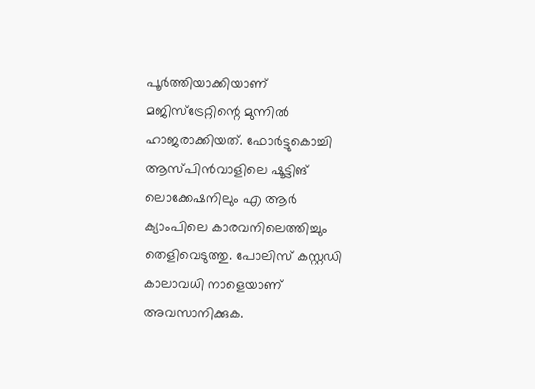പൂര്‍ത്തിയാക്കിയാണ് മജിസ്ട്രേറ്റിന്റെ മുന്നില്‍ ഹാജരാക്കിയത്. ഫോര്‍ട്ടുകൊച്ചി ആസ്പിന്‍വാളിലെ ഷൂട്ടിങ് ലൊക്കേഷനിലും എ ആര്‍ ക്യാംപിലെ കാരവനിലെത്തിച്ചും തെളിവെടുത്തു. പോലിസ് കസ്റ്റഡി കാലാവധി നാളെയാണ് അവസാനിക്കുക.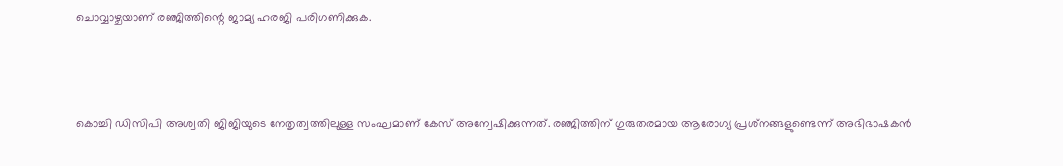ചൊവ്വാഴ്ചയാണ് രഞ്ജിത്തിന്റെ ജാമ്യ ഹരജി പരിഗണിക്കുക.



കൊച്ചി ഡിസിപി അശ്വതി ജിജിയുടെ നേതൃത്വത്തിലുള്ള സംഘമാണ് കേസ് അന്വേഷിക്കുന്നത്. രഞ്ജിത്തിന് ഗുരുതരമായ ആരോഗ്യ പ്രശ്‌നങ്ങളുണ്ടെന്ന് അഭിഭാഷകന്‍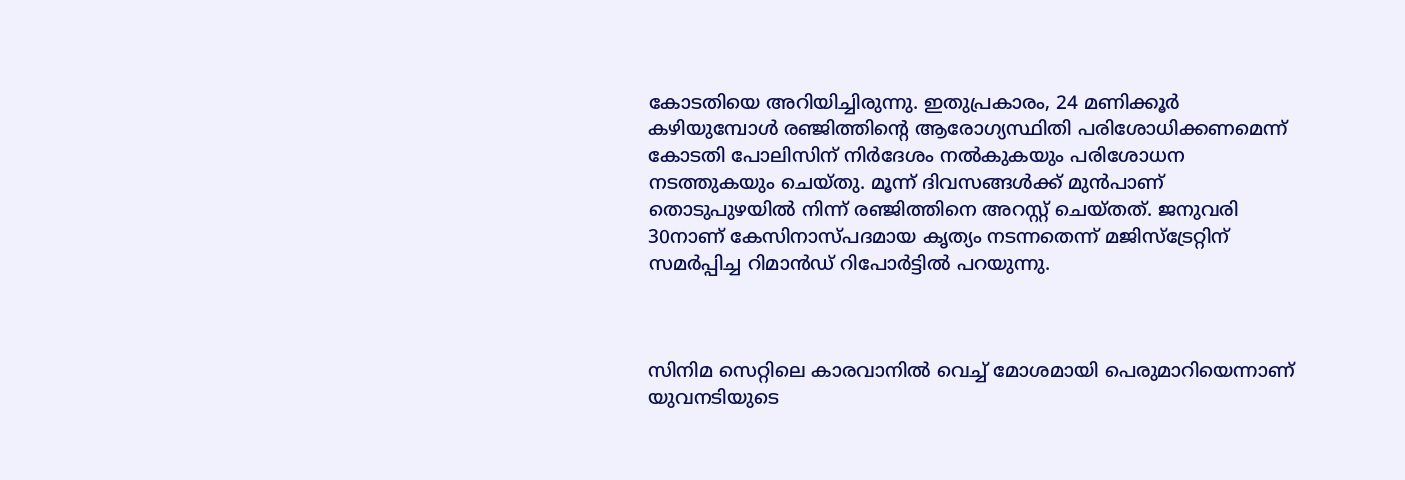കോടതിയെ അറിയിച്ചിരുന്നു. ഇതുപ്രകാരം, 24 മണിക്കൂര്‍ കഴിയുമ്പോള്‍ രഞ്ജിത്തിന്റെ ആരോഗ്യസ്ഥിതി പരിശോധിക്കണമെന്ന് കോടതി പോലിസിന് നിര്‍ദേശം നല്‍കുകയും പരിശോധന നടത്തുകയും ചെയ്തു. മൂന്ന് ദിവസങ്ങള്‍ക്ക് മുന്‍പാണ് തൊടുപുഴയില്‍ നിന്ന് രഞ്ജിത്തിനെ അറസ്റ്റ് ചെയ്തത്. ജനുവരി 30നാണ് കേസിനാസ്പദമായ കൃത്യം നടന്നതെന്ന് മജിസ്ട്രേറ്റിന് സമര്‍പ്പിച്ച റിമാന്‍ഡ് റിപോര്‍ട്ടില്‍ പറയുന്നു.



സിനിമ സെറ്റിലെ കാരവാനില്‍ വെച്ച് മോശമായി പെരുമാറിയെന്നാണ് യുവനടിയുടെ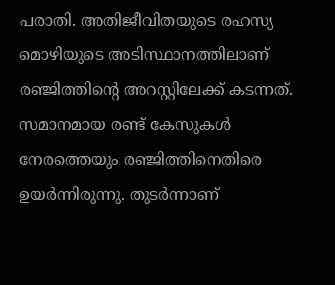പരാതി. അതിജീവിതയുടെ രഹസ്യ മൊഴിയുടെ അടിസ്ഥാനത്തിലാണ് രഞ്ജിത്തിന്റെ അറസ്റ്റിലേക്ക് കടന്നത്. സമാനമായ രണ്ട് കേസുകള്‍ നേരത്തെയും രഞ്ജിത്തിനെതിരെ ഉയര്‍ന്നിരുന്നു. തുടര്‍ന്നാണ്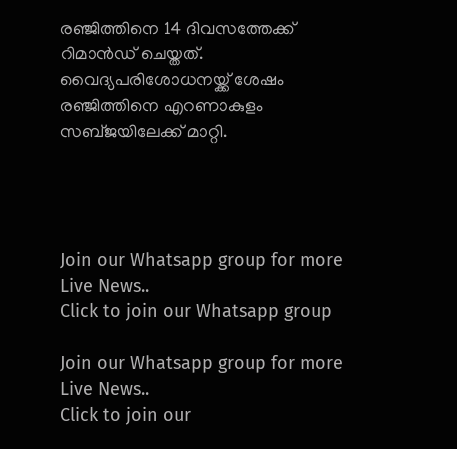രഞ്ജിത്തിനെ 14 ദിവസത്തേക്ക് റിമാന്‍ഡ് ചെയ്തത്. വൈദ്യപരിശോധനയ്ക്ക് ശേഷം രഞ്ജിത്തിനെ എറണാകുളം സബ്ജയിലേക്ക് മാറ്റി.




Join our Whatsapp group for more Live News..
Click to join our Whatsapp group

Join our Whatsapp group for more Live News..
Click to join our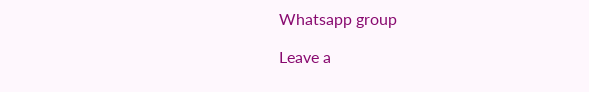Whatsapp group

Leave a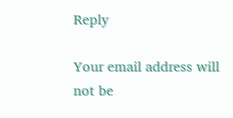Reply

Your email address will not be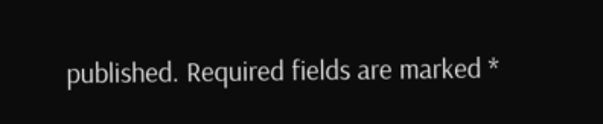published. Required fields are marked *